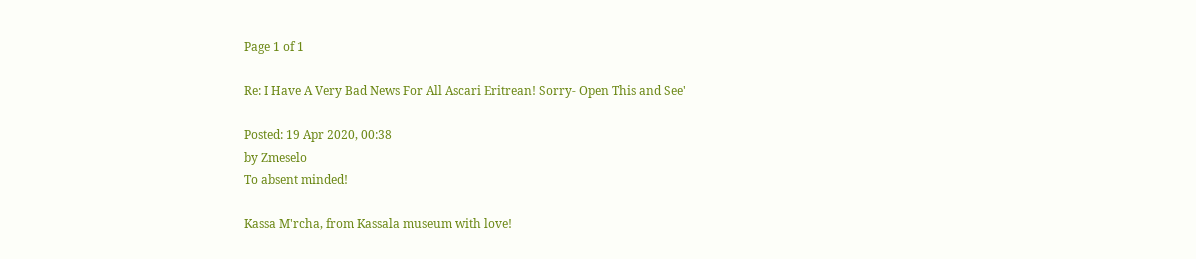Page 1 of 1

Re: I Have A Very Bad News For All Ascari Eritrean! Sorry- Open This and See'

Posted: 19 Apr 2020, 00:38
by Zmeselo
To absent minded!

Kassa M'rcha, from Kassala museum with love!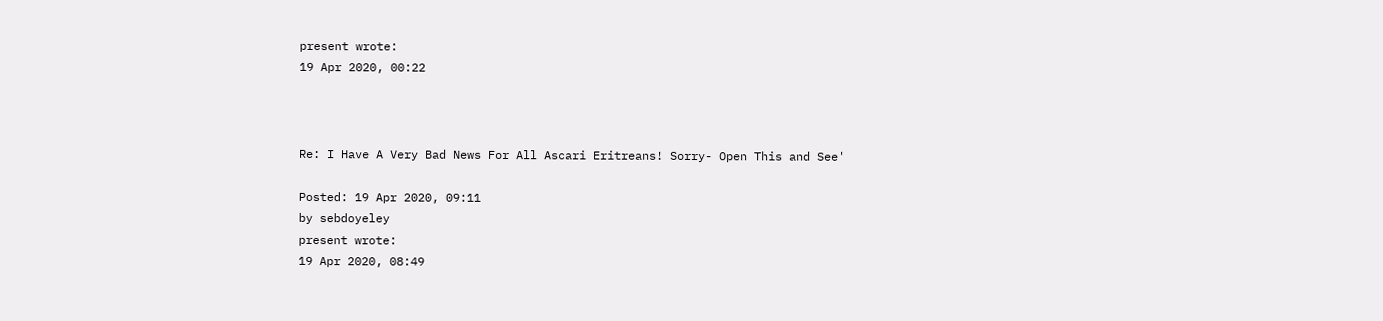present wrote:
19 Apr 2020, 00:22



Re: I Have A Very Bad News For All Ascari Eritreans! Sorry- Open This and See'

Posted: 19 Apr 2020, 09:11
by sebdoyeley
present wrote:
19 Apr 2020, 08:49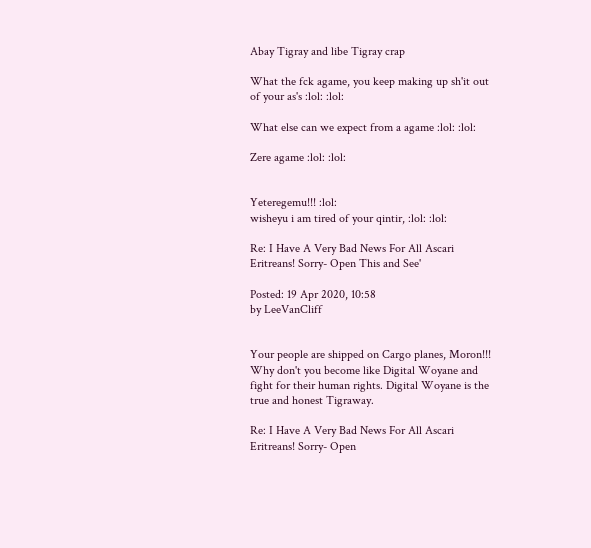Abay Tigray and libe Tigray crap

What the fck agame, you keep making up sh'it out of your as's :lol: :lol:

What else can we expect from a agame :lol: :lol:

Zere agame :lol: :lol:


Yeteregemu!!! :lol:
wisheyu i am tired of your qintir, :lol: :lol:

Re: I Have A Very Bad News For All Ascari Eritreans! Sorry- Open This and See'

Posted: 19 Apr 2020, 10:58
by LeeVanCliff


Your people are shipped on Cargo planes, Moron!!!
Why don't you become like Digital Woyane and fight for their human rights. Digital Woyane is the true and honest Tigraway.

Re: I Have A Very Bad News For All Ascari Eritreans! Sorry- Open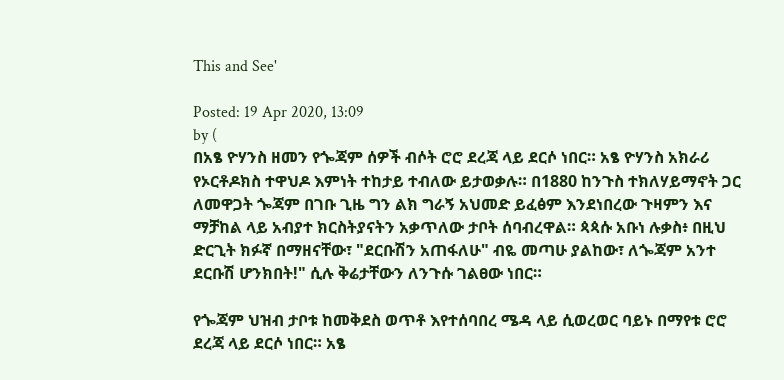This and See'

Posted: 19 Apr 2020, 13:09
by (
በአፄ ዮሃንስ ዘመን የጐጃም ሰዎች ብሶት ሮሮ ደረጃ ላይ ደርሶ ነበር። አፄ ዮሃንስ አክራሪ የኦርቶዶክስ ተዋህዶ እምነት ተከታይ ተብለው ይታወቃሉ። በ1880 ከንጉስ ተክለሃይማኖት ጋር ለመዋጋት ጐጃም በገቡ ጊዜ ግን ልክ ግራኝ አህመድ ይፈፅም እንደነበረው ጉዛምን እና ማቻከል ላይ አብያተ ክርስትያናትን አቃጥለው ታቦት ሰባብረዋል። ጳጳሱ አቡነ ሉቃስ፥ በዚህ ድርጊት ክፉኛ በማዘናቸው፣ "ደርቡሽን አጠፋለሁ" ብዬ መጣሁ ያልከው፣ ለጐጃም አንተ ደርቡሽ ሆንክበት!" ሲሉ ቅሬታቸውን ለንጉሱ ገልፀው ነበር።

የጐጃም ህዝብ ታቦቱ ከመቅደስ ወጥቶ እየተሰባበረ ሜዳ ላይ ሲወረወር ባይኑ በማየቱ ሮሮ ደረጃ ላይ ደርሶ ነበር። አፄ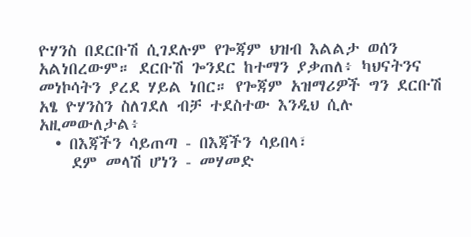ዮሃንስ በደርቡሽ ሲገደሉም የጐጃም ህዝብ እልልታ ወሰን አልነበረውም። ደርቡሽ ጐንደር ከተማን ያቃጠለ፥ ካህናትንና መነኮሳትን ያረደ ሃይል ነበር። የጐጃም አዝማሪዎች ግን ደርቡሽ አፄ ዮሃንስን ስለገደለ ብቻ ተደስተው እንዲህ ሲሉ አዚመውለታል፥
  • በእጃችን ሳይጠጣ - በእጃችን ሳይበላ፣
    ደም መላሽ ሆነን - መሃመድ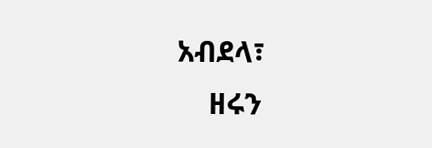አብደላ፣
    ዘሩን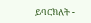ይባርክለት -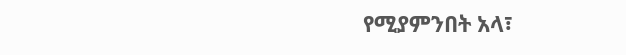የሚያምንበት አላ፣